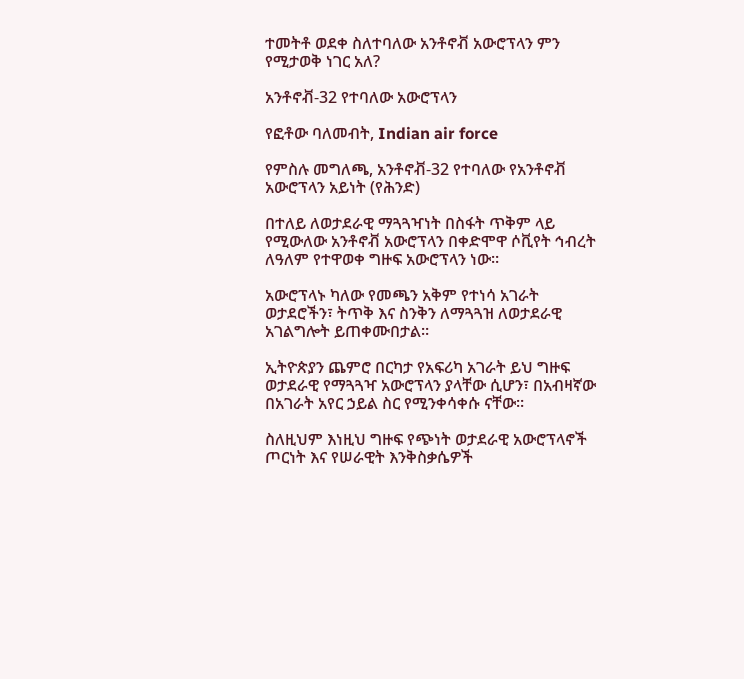ተመትቶ ወደቀ ስለተባለው አንቶኖቭ አውሮፕላን ምን የሚታወቅ ነገር አለ?

አንቶኖቭ-32 የተባለው አውሮፕላን

የፎቶው ባለመብት, Indian air force

የምስሉ መግለጫ, አንቶኖቭ-32 የተባለው የአንቶኖቭ አውሮፕላን አይነት (የሕንድ)

በተለይ ለወታደራዊ ማጓጓዣነት በስፋት ጥቅም ላይ የሚውለው አንቶኖቭ አውሮፕላን በቀድሞዋ ሶቪየት ኅብረት ለዓለም የተዋወቀ ግዙፍ አውሮፕላን ነው።

አውሮፕላኑ ካለው የመጫን አቅም የተነሳ አገራት ወታደሮችን፣ ትጥቅ እና ስንቅን ለማጓጓዝ ለወታደራዊ አገልግሎት ይጠቀሙበታል።

ኢትዮጵያን ጨምሮ በርካታ የአፍሪካ አገራት ይህ ግዙፍ ወታደራዊ የማጓጓዣ አውሮፕላን ያላቸው ሲሆን፣ በአብዛኛው በአገራት አየር ኃይል ስር የሚንቀሳቀሱ ናቸው።

ስለዚህም እነዚህ ግዙፍ የጭነት ወታደራዊ አውሮፕላኖች ጦርነት እና የሠራዊት እንቅስቃሴዎች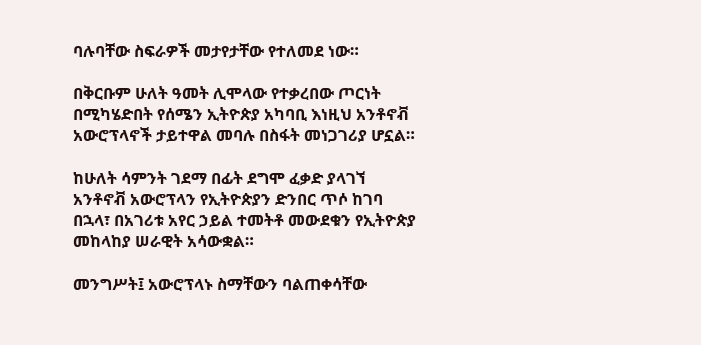ባሉባቸው ስፍራዎች መታየታቸው የተለመደ ነው።

በቅርቡም ሁለት ዓመት ሊሞላው የተቃረበው ጦርነት በሚካሄድበት የሰሜን ኢትዮጵያ አካባቢ እነዚህ አንቶኖቭ አውሮፕላኖች ታይተዋል መባሉ በስፋት መነጋገሪያ ሆኗል።

ከሁለት ሳምንት ገደማ በፊት ደግሞ ፈቃድ ያላገኘ አንቶኖቭ አውሮፕላን የኢትዮጵያን ድንበር ጥሶ ከገባ በኋላ፣ በአገሪቱ አየር ኃይል ተመትቶ መውደቁን የኢትዮጵያ መከላከያ ሠራዊት አሳውቋል።

መንግሥት፤ አውሮፕላኑ ስማቸውን ባልጠቀሳቸው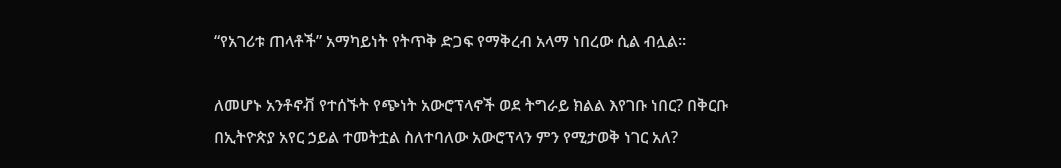“የአገሪቱ ጠላቶች” አማካይነት የትጥቅ ድጋፍ የማቅረብ አላማ ነበረው ሲል ብሏል።

ለመሆኑ አንቶኖቭ የተሰኙት የጭነት አውሮፕላኖች ወደ ትግራይ ክልል እየገቡ ነበር? በቅርቡ በኢትዮጵያ አየር ኃይል ተመትቷል ስለተባለው አውሮፕላን ምን የሚታወቅ ነገር አለ?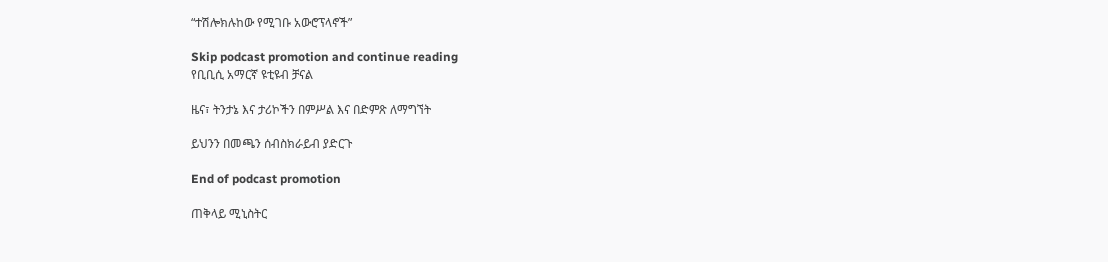“ተሽሎክሉከው የሚገቡ አውሮፕላኖች”

Skip podcast promotion and continue reading
የቢቢሲ አማርኛ ዩቲዩብ ቻናል

ዜና፣ ትንታኔ እና ታሪኮችን በምሥል እና በድምጽ ለማግኘት

ይህንን በመጫን ሰብስክራይብ ያድርጉ

End of podcast promotion

ጠቅላይ ሚኒስትር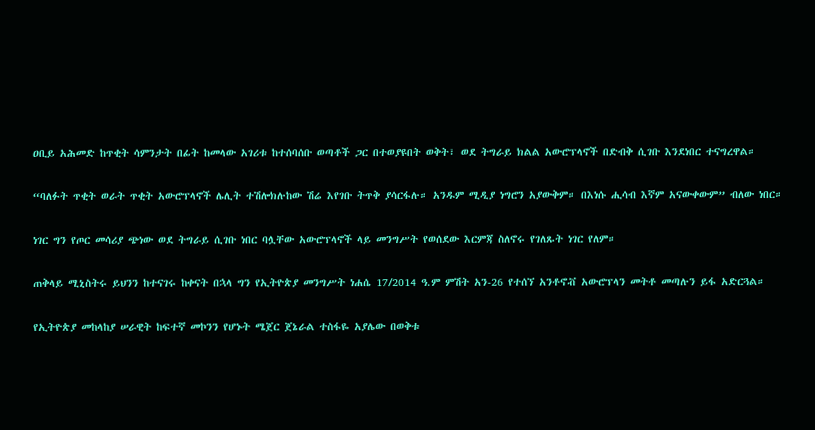ዐቢይ አሕመድ ከጥቂት ሳምንታት በፊት ከመላው አገሪቱ ከተሰባሰቡ ወጣቶች ጋር በተወያዩበት ወቅት፣ ወደ ትግራይ ክልል አውሮፕላኖች በድብቅ ሲገቡ እንደነበር ተናግረዋል።

“ባለፉት ጥቂት ወራት ጥቂት አውሮፕላኖች ሌሊት ተሽሎክሉከው ሽሬ እየገቡ ትጥቅ ያሳርፋሉ። አንዱም ሚዲያ ነግሮን አያውቅም። በእነሱ ሒሳብ እኛም አናውቀውም” ብለው ነበር።

ነገር ግን የጦር መሳሪያ ጭነው ወደ ትግራይ ሲገቡ ነበር ባሏቸው አውሮፕላኖች ላይ መንግሥት የወሰደው እርምጃ ስለኖሩ የገለጹት ነገር የለም።

ጠቅላይ ሚኒስትሩ ይህንን ከተናገሩ ከቀናት በኋላ ግን የኢትዮጵያ መንግሥት ነሐሴ 17/2014 ዓ.ም ምሽት አን-26 የተሰኘ አንቶኖቭ አውሮፕላን መትቶ መጣሉን ይፋ አድርጓል።

የኢትዮጵያ መከላከያ ሠራዊት ከፍተኛ መኮንን የሆኑት ሜጀር ጀኔራል ተስፋዬ አያሌው በወቅቱ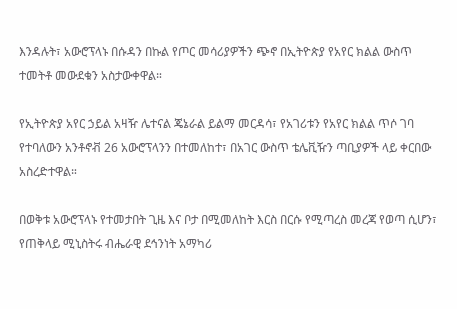እንዳሉት፣ አውሮፕላኑ በሱዳን በኩል የጦር መሳሪያዎችን ጭኖ በኢትዮጵያ የአየር ክልል ውስጥ ተመትቶ መውደቁን አስታውቀዋል።

የኢትዮጵያ አየር ኃይል አዛዥ ሌተናል ጄኔራል ይልማ መርዳሳ፣ የአገሪቱን የአየር ክልል ጥሶ ገባ የተባለውን አንቶኖቭ 26 አውሮፕላንን በተመለከተ፣ በአገር ውስጥ ቴሌቪዥን ጣቢያዎች ላይ ቀርበው አስረድተዋል።

በወቅቱ አውሮፕላኑ የተመታበት ጊዜ እና ቦታ በሚመለከት እርስ በርሱ የሚጣረስ መረጃ የወጣ ሲሆን፣ የጠቅላይ ሚኒስትሩ ብሔራዊ ደኅንነት አማካሪ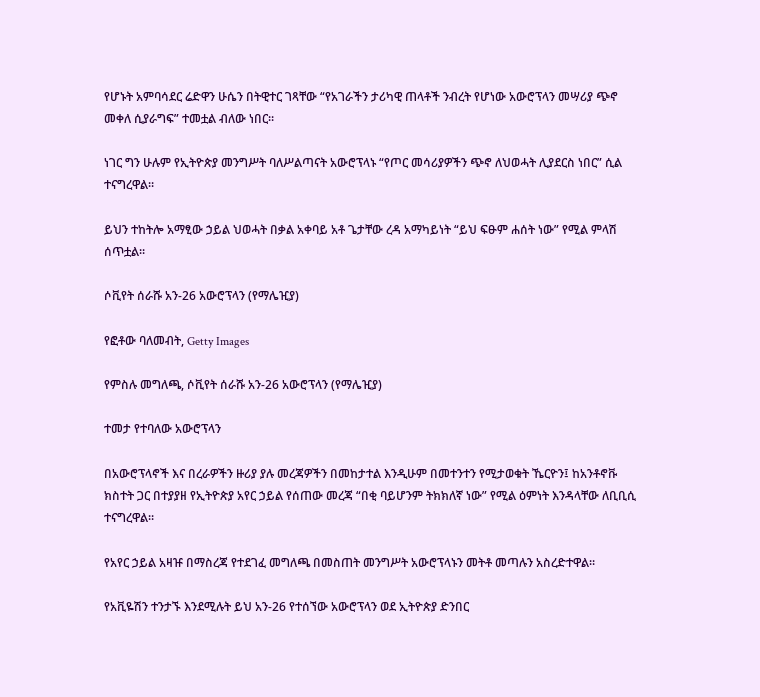የሆኑት አምባሳደር ሬድዋን ሁሴን በትዊተር ገጻቸው “የአገራችን ታሪካዊ ጠላቶች ንብረት የሆነው አውሮፕላን መሣሪያ ጭኖ መቀለ ሲያራግፍ” ተመቷል ብለው ነበር።

ነገር ግን ሁሉም የኢትዮጵያ መንግሥት ባለሥልጣናት አውሮፕላኑ “የጦር መሳሪያዎችን ጭኖ ለህወሓት ሊያደርስ ነበር” ሲል ተናግረዋል።

ይህን ተከትሎ አማፂው ኃይል ህወሓት በቃል አቀባይ አቶ ጌታቸው ረዳ አማካይነት “ይህ ፍፁም ሐሰት ነው” የሚል ምላሽ ሰጥቷል።

ሶቪየት ሰራሹ አን-26 አውሮፕላን (የማሌዢያ)

የፎቶው ባለመብት, Getty Images

የምስሉ መግለጫ, ሶቪየት ሰራሹ አን-26 አውሮፕላን (የማሌዢያ)

ተመታ የተባለው አውሮፕላን

በአውሮፕላኖች እና በረራዎችን ዙሪያ ያሉ መረጃዎችን በመከታተል እንዲሁም በመተንተን የሚታወቁት ኼርዮን፤ ከአንቶኖቩ ክስተት ጋር በተያያዘ የኢትዮጵያ አየር ኃይል የሰጠው መረጃ “በቂ ባይሆንም ትክክለኛ ነው” የሚል ዕምነት እንዳላቸው ለቢቢሲ ተናግረዋል።

የአየር ኃይል አዛዡ በማስረጃ የተደገፈ መግለጫ በመስጠት መንግሥት አውሮፕላኑን መትቶ መጣሉን አስረድተዋል።

የአቪዬሽን ተንታኙ እንደሚሉት ይህ አን-26 የተሰኘው አውሮፕላን ወደ ኢትዮጵያ ድንበር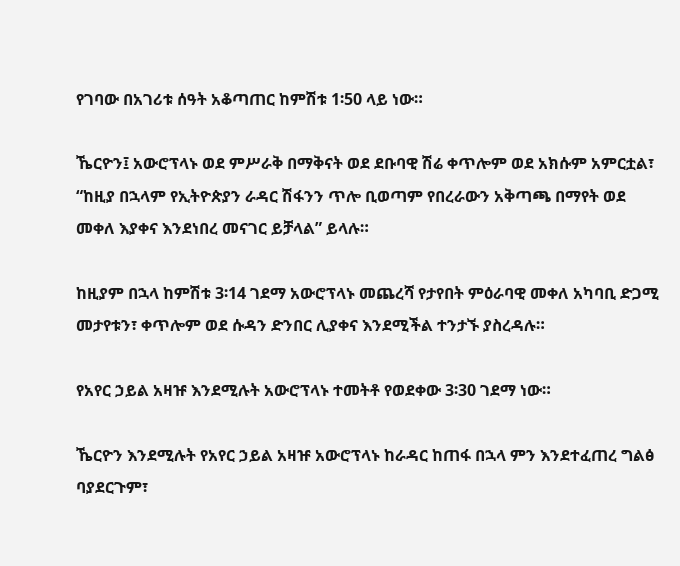የገባው በአገሪቱ ሰዓት አቆጣጠር ከምሽቱ 1፡50 ላይ ነው።

ኼርዮን፤ አውሮፕላኑ ወደ ምሥራቅ በማቅናት ወደ ደቡባዊ ሽሬ ቀጥሎም ወደ አክሱም አምርቷል፣ “ከዚያ በኋላም የኢትዮጵያን ራዳር ሽፋንን ጥሎ ቢወጣም የበረራውን አቅጣጫ በማየት ወደ መቀለ እያቀና እንደነበረ መናገር ይቻላል” ይላሉ።

ከዚያም በኋላ ከምሽቱ 3፡14 ገደማ አውሮፕላኑ መጨረሻ የታየበት ምዕራባዊ መቀለ አካባቢ ድጋሚ መታየቱን፣ ቀጥሎም ወደ ሱዳን ድንበር ሊያቀና እንደሚችል ተንታኙ ያስረዳሉ።

የአየር ኃይል አዛዡ እንደሚሉት አውሮፕላኑ ተመትቶ የወደቀው 3፡30 ገደማ ነው።

ኼርዮን እንደሚሉት የአየር ኃይል አዛዡ አውሮፕላኑ ከራዳር ከጠፋ በኋላ ምን እንደተፈጠረ ግልፅ ባያደርጉም፣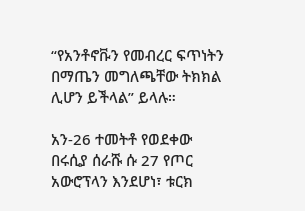“የአንቶኖቩን የመብረር ፍጥነትን በማጤን መግለጫቸው ትክክል ሊሆን ይችላል” ይላሉ።

አን-26 ተመትቶ የወደቀው በሩሲያ ሰራሹ ሱ 27 የጦር አውሮፕላን እንደሆነ፣ ቱርክ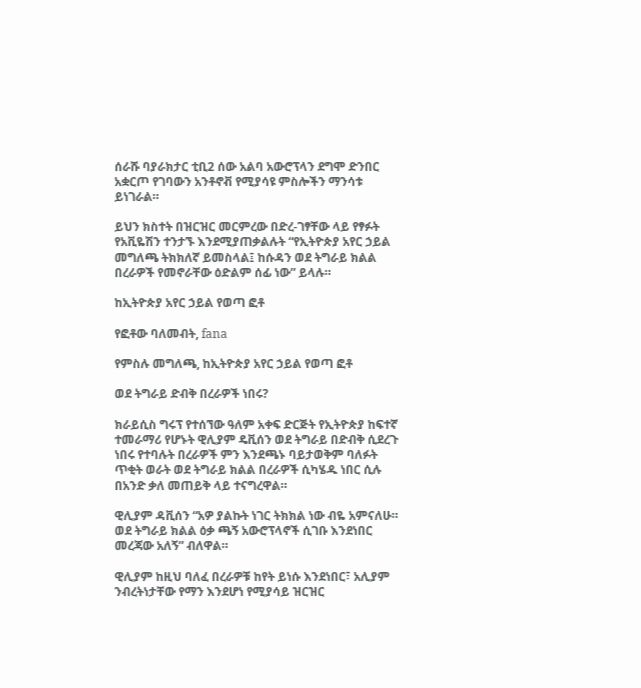ሰራሹ ባያራክታር ቲቢ2 ሰው አልባ አውሮፕላን ደግሞ ድንበር አቋርጦ የገባውን አንቶኖቭ የሚያሳዩ ምስሎችን ማንሳቱ ይነገራል።

ይህን ክስተት በዝርዝር መርምረው በድረ-ገፃቸው ላይ የፃፉት የአቪዬሽን ተንታኙ እንደሚያጠቃልሉት “የኢትዮጵያ አየር ኃይል መግለጫ ትክክለኛ ይመስላል፤ ከሱዳን ወደ ትግራይ ክልል በረራዎች የመኖራቸው ዕድልም ሰፊ ነው” ይላሉ።

ከኢትዮጵያ አየር ኃይል የወጣ ፎቶ

የፎቶው ባለመብት, fana

የምስሉ መግለጫ, ከኢትዮጵያ አየር ኃይል የወጣ ፎቶ

ወደ ትግራይ ድብቅ በረራዎች ነበሩ?

ክራይሲስ ግሩፕ የተሰኘው ዓለም አቀፍ ድርጅት የኢትዮጵያ ከፍተኛ ተመራማሪ የሆኑት ዊሊያም ዴቪሰን ወደ ትግራይ በድብቅ ሲደረጉ ነበሩ የተባሉት በረራዎች ምን እንደጫኑ ባይታወቅም ባለፉት ጥቂት ወራት ወደ ትግራይ ክልል በረራዎች ሲካሄዱ ነበር ሲሉ በአንድ ቃለ መጠይቅ ላይ ተናግረዋል።

ዊሊያም ዳቪሰን “አዎ ያልኩት ነገር ትክክል ነው ብዬ አምናለሁ። ወደ ትግራይ ክልል ዕቃ ጫኝ አውሮፕላኖች ሲገቡ እንደነበር መረጃው አለኝ” ብለዋል።

ዊሊያም ከዚህ ባለፈ በረራዎቹ ከየት ይነሱ እንደነበር፣ አሊያም ንብረትነታቸው የማን እንደሆነ የሚያሳይ ዝርዝር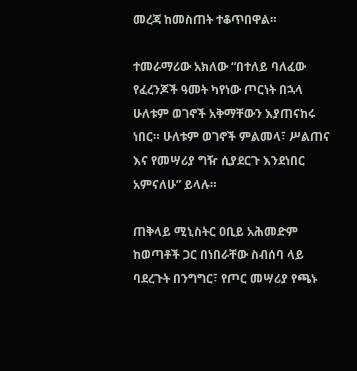መረጃ ከመስጠት ተቆጥበዋል።

ተመራማሪው አክለው “በተለይ ባለፈው የፈረንጆች ዓመት ካየነው ጦርነት በኋላ ሁለቱም ወገኖች አቅማቸውን እያጠናከሩ ነበር። ሁለቱም ወገኖች ምልመላ፣ ሥልጠና እና የመሣሪያ ግዥ ሲያደርጉ እንደነበር አምናለሁ” ይላሉ።

ጠቅላይ ሚኒስትር ዐቢይ አሕመድም ከወጣቶች ጋር በነበራቸው ስብሰባ ላይ ባደረጉት በንግግር፣ የጦር መሣሪያ የጫኑ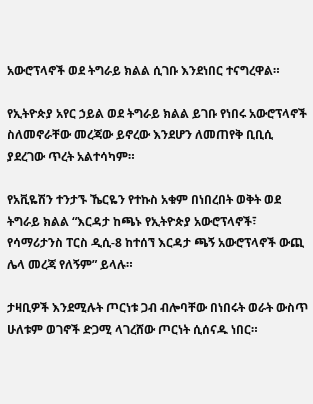አውሮፕላኖች ወደ ትግራይ ክልል ሲገቡ እንደነበር ተናግረዋል።

የኢትዮጵያ አየር ኃይል ወደ ትግራይ ክልል ይገቡ የነበሩ አውሮፕላኖች ስለመኖራቸው መረጃው ይኖረው እንደሆን ለመጠየቅ ቢቢሲ ያደረገው ጥረት አልተሳካም።

የአቪዬሽን ተንታኙ ኼርዬን የተኩስ አቁም በነበረበት ወቅት ወደ ትግራይ ክልል “እርዳታ ከጫኑ የኢትዮጵያ አውሮፕላኖች፣ የሳማሪታንስ ፐርስ ዲሲ-8 ከተሰኘ እርዳታ ጫኝ አውሮፕላኖች ውጪ ሌላ መረጃ የለኝም” ይላሉ።

ታዛቢዎች እንደሚሉት ጦርነቱ ጋብ ብሎባቸው በነበሩት ወራት ውስጥ ሁለቱም ወገኖች ድጋሚ ላገረሸው ጦርነት ሲሰናዱ ነበር።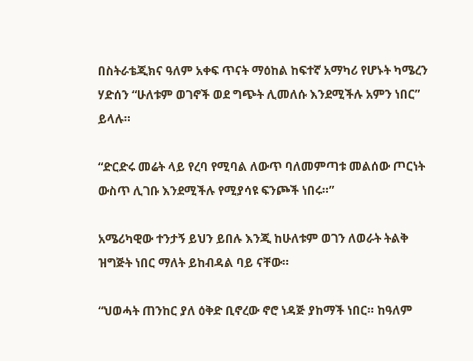በስትራቴጂክና ዓለም አቀፍ ጥናት ማዕከል ከፍተኛ አማካሪ የሆኑት ካሜረን ሃድሰን “ሁለቱም ወገኖች ወደ ግጭት ሊመለሱ እንደሚችሉ አምን ነበር” ይላሉ።

“ድርድሩ መሬት ላይ የረባ የሚባል ለውጥ ባለመምጣቱ መልሰው ጦርነት ውስጥ ሊገቡ እንደሚችሉ የሚያሳዩ ፍንጮች ነበሩ።”

አሜሪካዊው ተንታኝ ይህን ይበሉ እንጂ ከሁለቱም ወገን ለወራት ትልቅ ዝግጅት ነበር ማለት ይከብዳል ባይ ናቸው።

“ህወሓት ጠንከር ያለ ዕቅድ ቢኖረው ኖሮ ነዳጅ ያከማች ነበር። ከዓለም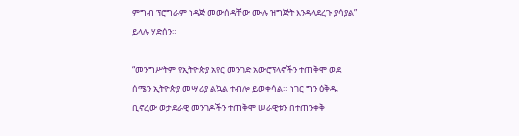ምግብ ፕሮግራም ነዳጅ መውሰዳቸው ሙሉ ዝግጅት እንዳላደረጉ ያሳያል” ይላሉ ሃድሰን።

“መንግሥትም የኢትዮጵያ አየር መንገድ አውሮፕላኖችን ተጠቅሞ ወደ ሰሜን ኢትዮጵያ መሣሪያ ልኳል ተብሎ ይወቀሳል። ነገር ግን ዕቅዱ ቢኖረው ወታደራዊ መንገዶችን ተጠቅሞ ሠራዊቱን በተጠንቀቅ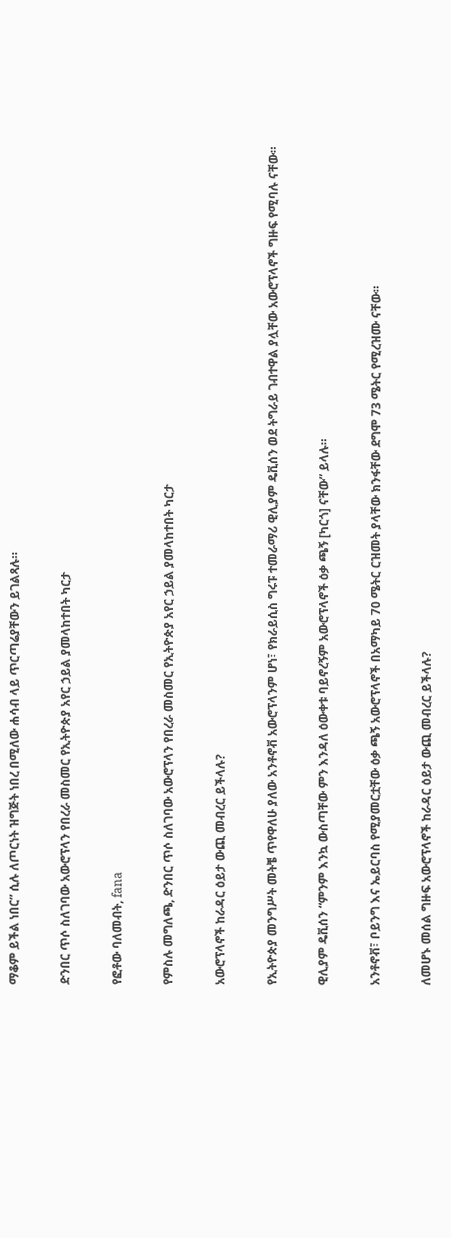ማቆም ይችል ነበር” ሲሉ ለጦርነት ዝግጅት ነበረ በሚለው ሐሳብ ላይ ጥርጣሬያቸውን ይገልጻሉ።

ድንበር ጥሶ ስለገባው አውሮፕላን የበረራ መስመር የኢትዮጵያ አየር ኃይል ያመላከተበት ካርታ

የፎቶው ባለመብት, fana

የምስሉ መግለጫ, ድንበር ጥሶ ስለገባው አውሮፕላን የበረራ መስመር የኢትዮጵያ አየር ኃይል ያመላከተበት ካርታ

አውሮፕላኖች ከራዳር ዕይታ ውጪ መብረር ይችላሉ?

የኢትዮጵያ መንግሥት መትቼ ጥየዋለሁ ያለው አንቶኖቭ አውሮፕላንም ሆነ፣ የክራይሲስ ግሩፑ ተመራማሪ ዊሊያም ዴቪሰን ወደ ትግራይ ገብተዋል ያሏቸው አውሮፕላኖች ግዙፍ የሚባሉ ናቸው።

ዊሊያም ዴቪሰን “ምንም እንኳ ውስጣቸው ምን እንዳለ ዕውቀቱ ባይኖረኝም አውሮፕላኖች ዕቃ ጫኝ [ካርጎ] ናቸው” ይላሉ።

አንቶኖቭ፣ ቦይንግ እና ኤይርባስ የሚያመርቷቸው ዕቃ ጫኝ አውሮፕላኖች በአማካይ 70 ሜትር ርዝመት ያላቸው ክንፋቸው ደግሞ 73 ሜትር የሚረዝሙ ናቸው።

ለመሆኑ መሰል ግዙፍ አውሮፕላኖች ከራዳር ዕይታ ውጪ መብረር ይችላሉ?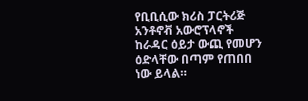የቢቢሲው ክሪስ ፓርትሪጅ አንቶኖቭ አውሮፕላኖች ከራዳር ዕይታ ውጪ የመሆን ዕድላቸው በጣም የጠበበ ነው ይላል።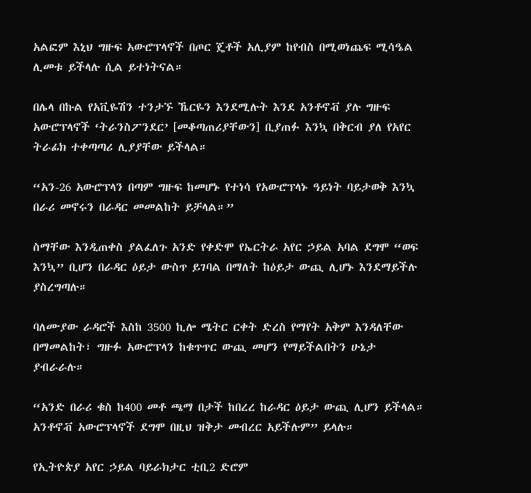አልፎም እኒህ ግዙፍ አውሮፕላኖች በጦር ጄቶች አሊያም ከየብስ በሚወነጨፍ ሚሳዔል ሊመቱ ይችላሉ ሲል ይተነትናል።

በሌላ በኩል የአቪዬሽን ተንታኙ ኼርዬን እንደሚሉት እንደ አንቶኖቭ ያሉ ግዙፍ አውሮፕላኖች ‘ትራንስፖንደር’ [መቆጣጠሪያቸውን] ቢያጠፉ እንኳ በቅርብ ያለ የአየር ትራፊክ ተቀጣጣሪ ሊያያቸው ይችላል።

“አን-26 አውሮፕላን በጣም ግዙፍ ከመሆኑ የተነሳ የአውሮፕላኑ ዓይነት ባይታወቅ እንኳ በራሪ መኖሩን በራዳር መመልከት ይቻላል።”

ስማቸው እንዲጠቀስ ያልፈለጉ አንድ የቀድሞ የኤርትራ አየር ኃይል አባል ደግሞ “ወፍ እንኳ” ቢሆን በራዳር ዕይታ ውስጥ ይገባል በማለት ከዕይታ ውጪ ሊሆኑ እንደማይችሉ ያስረግጣሉ።

ባለሙያው ራዳሮች እስከ 3500 ኪሎ ሜትር ርቀት ድረስ የማየት አቅም እንዳለቸው በማመልከት፣ ግዙፉ አውሮፕላን ከቁጥጥር ውጪ መሆን የማይችልበትን ሁኔታ ያብራራሉ።

“አንድ በራሪ ቁስ ከ400 መቶ ጫማ በታች ከበረረ ከራዳር ዕይታ ውጪ ሊሆን ይችላል። አንቶኖቭ አውሮፕላኖች ደግሞ በዚህ ዝቅታ መብረር አይችሉም” ይላሉ።

የኢትዮጵያ አየር ኃይል ባይራክታር ቲቢ2 ድሮም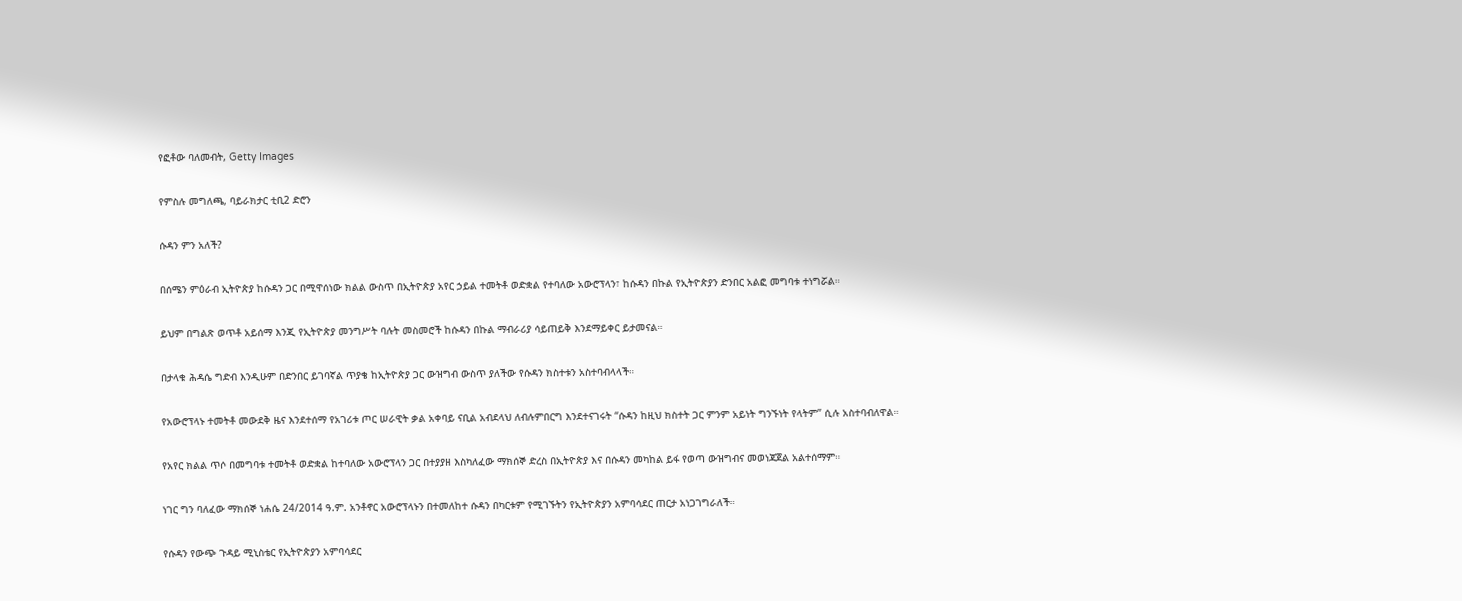የፎቶው ባለመብት, Getty Images

የምስሉ መግለጫ, ባይራክታር ቲቢ2 ድሮን

ሱዳን ምን አለች?

በሰሜን ምዕራብ ኢትዮጵያ ከሱዳን ጋር በሚዋሰነው ክልል ውስጥ በኢትዮጵያ አየር ኃይል ተመትቶ ወድቋል የተባለው አውሮፕላን፣ ከሱዳን በኩል የኢትዮጵያን ድንበር አልፎ መግባቱ ተነግሯል።

ይህም በግልጽ ወጥቶ አይሰማ እንጂ የኢትዮጵያ መንግሥት ባሉት መስመሮች ከሱዳን በኩል ማብራሪያ ሳይጠይቅ እንደማይቀር ይታመናል።

በታላቁ ሕዳሴ ግድብ እንዲሁም በድንበር ይገባኛል ጥያቄ ከኢትዮጵያ ጋር ውዝግብ ውስጥ ያለችው የሱዳን ክስተቱን አስተባብላላች።

የአውሮፕላኑ ተመትቶ መውደቅ ዜና እንደተሰማ የአገሪቱ ጦር ሠራዊት ቃል አቀባይ ናቢል አብደላህ ለብሉምበርግ እንደተናገሩት “ሱዳን ከዚህ ክስተት ጋር ምንም አይነት ግንኙነት የላትም” ሲሉ አስተባብለዋል።

የአየር ክልል ጥሶ በመግባቱ ተመትቶ ወድቋል ከተባለው አውሮፕላን ጋር በተያያዘ እስካለፈው ማክሰኞ ድረስ በኢትዮጵያ እና በሱዳን መካከል ይፋ የወጣ ውዝግብና መወነጃጀል አልተሰማም።

ነገር ግን ባለፈው ማክሰኞ ነሐሴ 24/2014 ዓ.ም. አንቶኖር አውሮፕላኑን በተመለከተ ሱዳን በካርቱም የሚገኙትን የኢትዮጵያን አምባሳደር ጠርታ አነጋገግራለች።

የሱዳን የውጭ ጉዳይ ሚኒስቴር የኢትዮጵያን አምባሳደር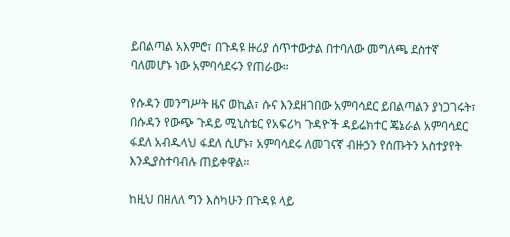ይበልጣል አእምሮ፣ በጉዳዩ ዙሪያ ሰጥተውታል በተባለው መግለጫ ደስተኛ ባለመሆኑ ነው አምባሳደሩን የጠራው።

የሱዳን መንግሥት ዜና ወኪል፣ ሱና እንደዘገበው አምባሳደር ይበልጣልን ያነጋገሩት፣ በሱዳን የውጭ ጉዳይ ሚኒስቴር የአፍሪካ ጉዳዮች ዳይሬክተር ጄኔራል አምባሳደር ፋደለ አብዱላህ ፋደለ ሲሆኑ፣ አምባሳደሩ ለመገናኛ ብዙኃን የሰጡትን አስተያየት እንዲያስተባብሉ ጠይቀዋል።

ከዚህ በዘለለ ግን እስካሁን በጉዳዩ ላይ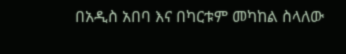በአዲስ አበባ እና በካርቱም መካከል ስላለው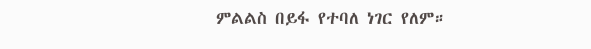ምልልስ በይፋ የተባለ ነገር የለም።